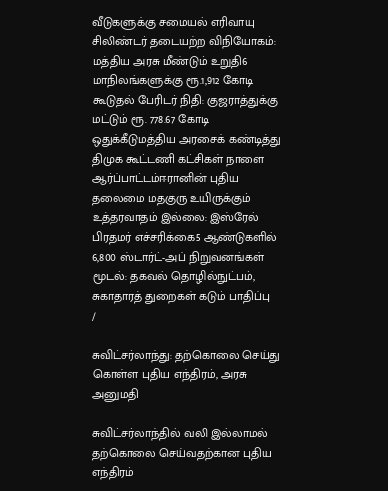வீடுகளுக்கு சமையல் எரிவாயு சிலிண்டர் தடையற்ற விநியோகம்: மத்திய அரசு மீண்டும் உறுதி6 மாநிலங்களுக்கு ரூ.1,912 கோடி கூடுதல் பேரிடர் நிதி: குஜராத்துக்கு மட்டும் ரூ. 778.67 கோடி ஒதுக்கீடுமத்திய அரசைக் கண்டித்து திமுக கூட்டணி கட்சிகள் நாளை ஆர்ப்பாட்டம்ஈரானின் புதிய தலைமை மதகுரு உயிருக்கும் உத்தரவாதம் இல்லை: இஸ்ரேல் பிரதமர் எச்சரிக்கை5 ஆண்டுகளில் 6,800 ஸ்டார்ட்-அப் நிறுவனங்கள் மூடல்: தகவல் தொழில்நுட்பம், சுகாதாரத் துறைகள் கடும் பாதிப்பு
/

சுவிட்சர்லாந்து: தற்கொலை செய்து கொள்ள புதிய எந்திரம், அரசு அனுமதி

சுவிட்சர்லாந்தில் வலி இல்லாமல் தற்கொலை செய்வதற்கான புதிய எந்திரம்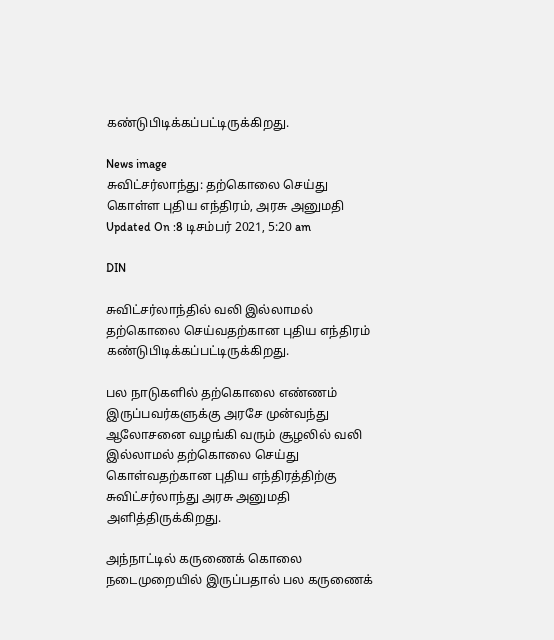கண்டுபிடிக்கப்பட்டிருக்கிறது.

News image
சுவிட்சர்லாந்து: தற்கொலை செய்து கொள்ள புதிய எந்திரம், அரசு அனுமதி
Updated On :8 டிசம்பர் 2021, 5:20 am

DIN

சுவிட்சர்லாந்தில் வலி இல்லாமல் தற்கொலை செய்வதற்கான புதிய எந்திரம் கண்டுபிடிக்கப்பட்டிருக்கிறது.

பல நாடுகளில் தற்கொலை எண்ணம் இருப்பவர்களுக்கு அரசே முன்வந்து ஆலோசனை வழங்கி வரும் சூழலில் வலி இல்லாமல் தற்கொலை செய்து கொள்வதற்கான புதிய எந்திரத்திற்கு சுவிட்சர்லாந்து அரசு அனுமதி அளித்திருக்கிறது.

அந்நாட்டில் கருணைக் கொலை நடைமுறையில் இருப்பதால் பல கருணைக்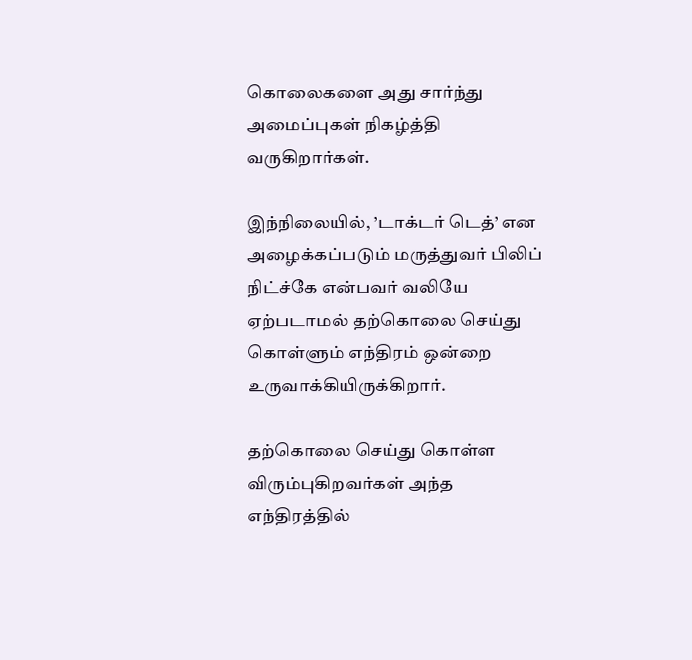கொலைகளை அது சார்ந்து அமைப்புகள் நிகழ்த்தி வருகிறார்கள்.

இந்நிலையில், ’டாக்டர் டெத்’ என அழைக்கப்படும் மருத்துவர் பிலிப் நிட்ச்கே என்பவர் வலியே ஏற்படாமல் தற்கொலை செய்து கொள்ளும் எந்திரம் ஒன்றை உருவாக்கியிருக்கிறார்.

தற்கொலை செய்து கொள்ள விரும்புகிறவர்கள் அந்த எந்திரத்தில்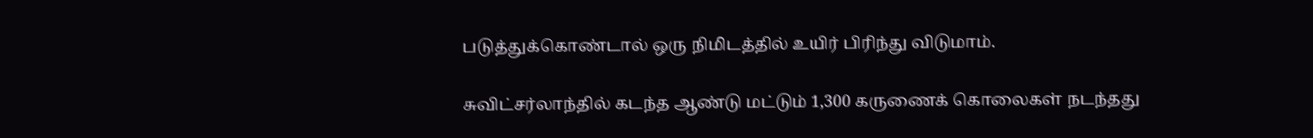படுத்துக்கொண்டால் ஒரு நிமிடத்தில் உயிர் பிரிந்து விடுமாம்.

சுவிட்சர்லாந்தில் கடந்த ஆண்டு மட்டும் 1,300 கருணைக் கொலைகள் நடந்தது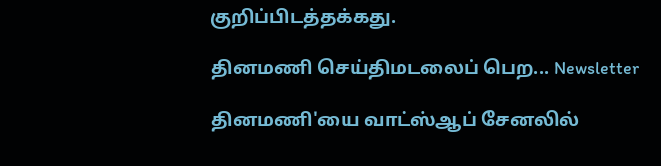குறிப்பிடத்தக்கது.

தினமணி செய்திமடலைப் பெற... Newsletter

தினமணி'யை வாட்ஸ்ஆப் சேனலில்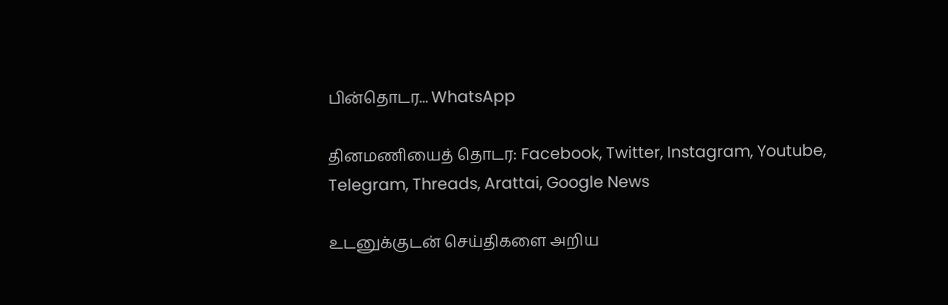பின்தொடர... WhatsApp

தினமணியைத் தொடர: Facebook, Twitter, Instagram, Youtube, Telegram, Threads, Arattai, Google News

உடனுக்குடன் செய்திகளை அறிய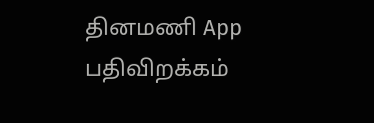தினமணி App பதிவிறக்கம்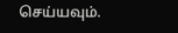செய்யவும்.